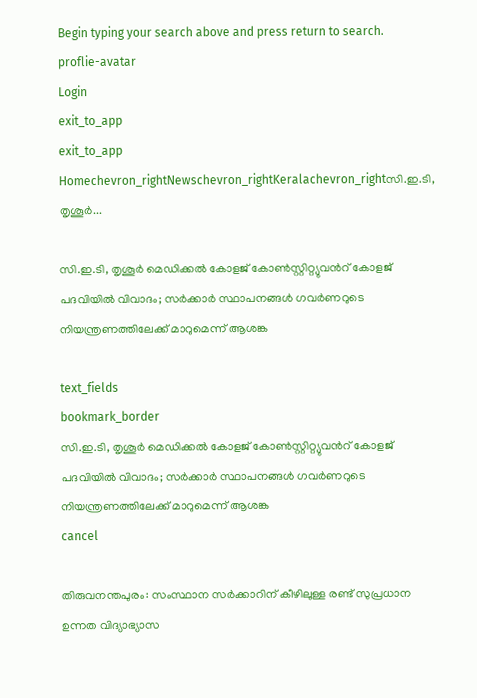Begin typing your search above and press return to search.
proflie-avatar
Login
exit_to_app
exit_to_app
Homechevron_rightNewschevron_rightKeralachevron_rightസി.ഇ.ടി, തൃശൂർ...

സി.ഇ.ടി, തൃശൂർ മെഡിക്കൽ കോളജ് കോൺസ്റ്റിറ്റ്യുവന്‍റ് കോളജ് പദവിയിൽ വിവാദം; സർക്കാർ സ്ഥാപനങ്ങൾ ഗവർണറുടെ നിയന്ത്രണത്തിലേക്ക് മാറുമെന്ന് ആശങ്ക

text_fields
bookmark_border
സി.ഇ.ടി, തൃശൂർ മെഡിക്കൽ കോളജ് കോൺസ്റ്റിറ്റ്യുവന്‍റ് കോളജ് പദവിയിൽ വിവാദം; സർക്കാർ സ്ഥാപനങ്ങൾ ഗവർണറുടെ നിയന്ത്രണത്തിലേക്ക് മാറുമെന്ന് ആശങ്ക
cancel

തിരുവനന്തപുരം: സംസ്ഥാന സർക്കാറിന് കീഴിലുള്ള രണ്ട് സുപ്രധാന ഉന്നത വിദ്യാഭ്യാസ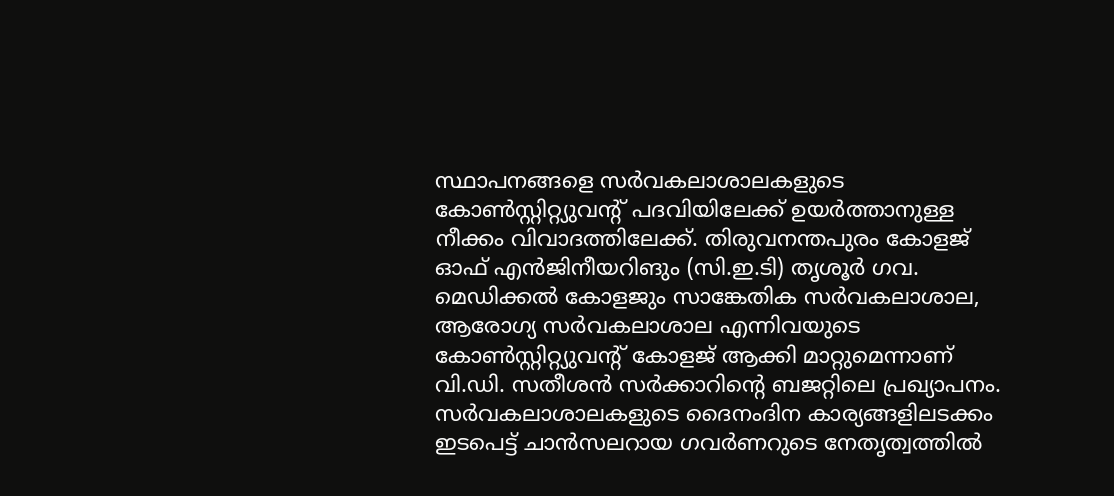സ്ഥാപനങ്ങളെ സർവകലാശാലകളുടെ കോൺസ്റ്റിറ്റ്യുവന്‍റ് പദവിയിലേക്ക് ഉയർത്താനുള്ള നീക്കം വിവാദത്തിലേക്ക്. തിരുവനന്തപുരം കോളജ് ഓഫ് എൻജിനീയറിങും (സി.ഇ.ടി) തൃശൂർ ഗവ. മെഡിക്കൽ കോളജും സാങ്കേതിക സർവകലാശാല, ആരോഗ്യ സർവകലാശാല എന്നിവയുടെ കോൺസ്റ്റിറ്റ്യുവന്‍റ് കോളജ് ആക്കി മാറ്റുമെന്നാണ് വി.ഡി. സതീശൻ സർക്കാറിന്‍റെ ബജറ്റിലെ പ്രഖ്യാപനം. സർവകലാശാലകളുടെ ദൈനംദിന കാര്യങ്ങളിലടക്കം ഇടപെട്ട് ചാൻസലറായ ഗവർണറുടെ നേതൃത്വത്തിൽ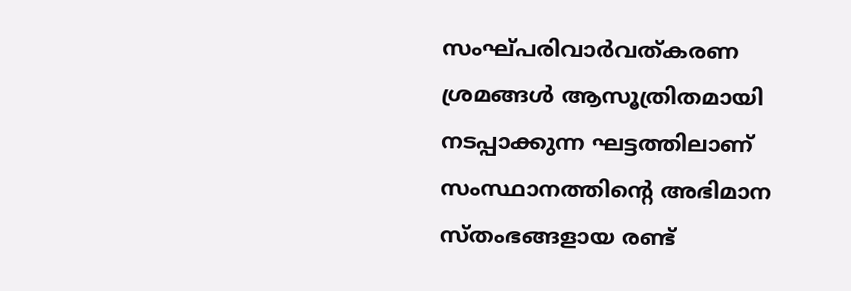സംഘ്പരിവാർവത്കരണ ശ്രമങ്ങൾ ആസൂത്രിതമായി നടപ്പാക്കുന്ന ഘട്ടത്തിലാണ് സംസ്ഥാനത്തിന്‍റെ അഭിമാന സ്തംഭങ്ങളായ രണ്ട്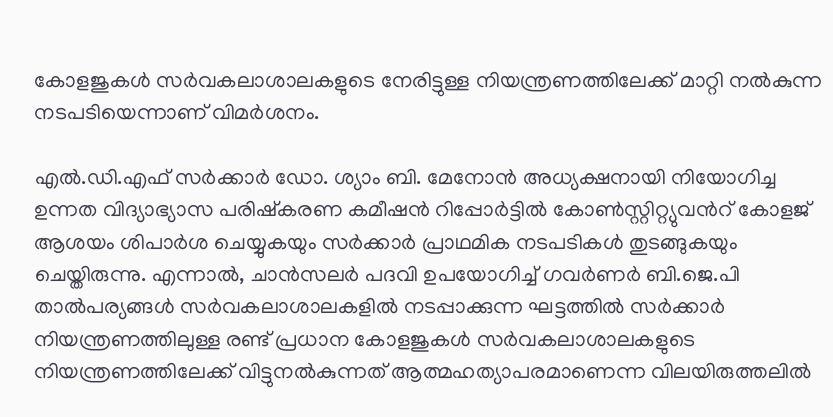കോളജുകൾ സർവകലാശാലകളുടെ നേരിട്ടുള്ള നിയന്ത്രണത്തിലേക്ക് മാറ്റി നൽകുന്ന നടപടിയെന്നാണ് വിമർശനം.

എൽ.ഡി.എഫ് സർക്കാർ ഡോ. ശ്യാം ബി. മേനോൻ അധ്യക്ഷനായി നിയോഗിച്ച ഉന്നത വിദ്യാഭ്യാസ പരിഷ്കരണ കമീഷൻ റിപ്പോർട്ടിൽ കോൺസ്റ്റിറ്റ്യുവന്‍റ് കോളജ് ആശയം ശിപാർശ ചെയ്യുകയും സർക്കാർ പ്രാഥമിക നടപടികൾ തുടങ്ങുകയും ചെയ്തിരുന്നു. എന്നാൽ, ചാൻസലർ പദവി ഉപയോഗിച്ച് ഗവർണർ ബി.ജെ.പി താൽപര്യങ്ങൾ സർവകലാശാലകളിൽ നടപ്പാക്കുന്ന ഘട്ടത്തിൽ സർക്കാർ നിയന്ത്രണത്തിലുള്ള രണ്ട് പ്രധാന കോളജുകൾ സർവകലാശാലകളുടെ നിയന്ത്രണത്തിലേക്ക് വിട്ടുനൽകുന്നത് ആത്മഹത്യാപരമാണെന്ന വിലയിരുത്തലിൽ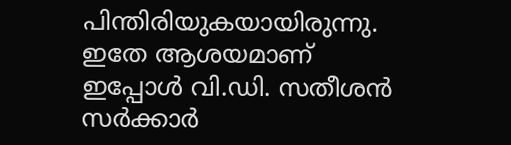പിന്തിരിയുകയായിരുന്നു. ഇതേ ആശയമാണ് ഇപ്പോൾ വി.ഡി. സതീശൻ സർക്കാർ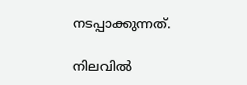നടപ്പാക്കുന്നത്.

നിലവിൽ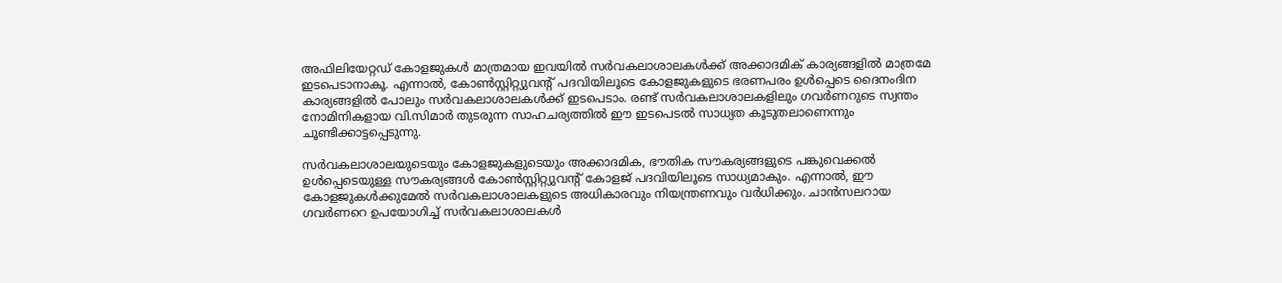അഫിലിയേറ്റഡ് കോളജുകൾ മാത്രമായ ഇവയിൽ സർവകലാശാലകൾക്ക് അക്കാദമിക് കാര്യങ്ങളിൽ മാത്രമേ ഇടപെടാനാകൂ. എന്നാൽ, കോൺസ്റ്റിറ്റ്യുവന്‍റ് പദവിയിലൂടെ കോളജുകളുടെ ഭരണപരം ഉൾപ്പെടെ ദൈനംദിന കാര്യങ്ങളിൽ പോലും സർവകലാശാലകൾക്ക് ഇടപെടാം. രണ്ട് സർവകലാശാലകളിലും ഗവർണറുടെ സ്വന്തം നോമിനികളായ വി.സിമാർ തുടരുന്ന സാഹചര്യത്തിൽ ഈ ഇടപെടൽ സാധ്യത കൂടുതലാണെന്നും ചൂണ്ടിക്കാട്ടപ്പെടുന്നു.

സർവകലാശാലയുടെയും കോളജുകളുടെയും അക്കാദമിക, ഭൗതിക സൗകര്യങ്ങളുടെ പങ്കുവെക്കൽ ഉൾപ്പെടെയുള്ള സൗകര്യങ്ങൾ കോൺസ്റ്റിറ്റ്യുവന്‍റ് കോളജ് പദവിയിലൂടെ സാധ്യമാകും. എന്നാൽ, ഈ കോളജുകൾക്കുമേൽ സർവകലാശാലകളുടെ അധികാരവും നിയന്ത്രണവും വർധിക്കും. ചാൻസലറായ ഗവർണറെ ഉപയോഗിച്ച് സർവകലാശാലകൾ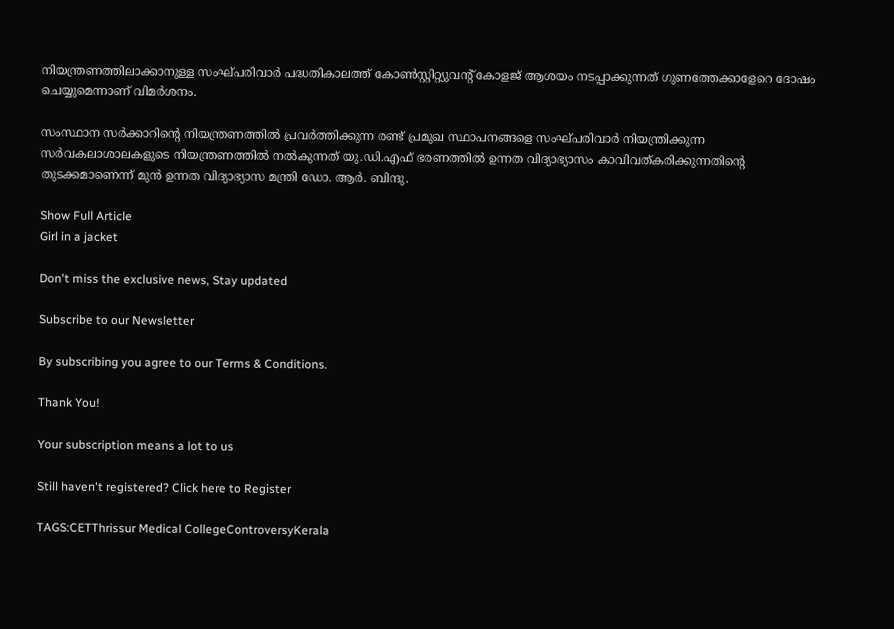നിയന്ത്രണത്തിലാക്കാനുള്ള സംഘ്പരിവാർ പദ്ധതികാലത്ത് കോൺസ്റ്റിറ്റ്യുവന്‍റ് കോളജ് ആശയം നടപ്പാക്കുന്നത് ഗുണത്തേക്കാളേറെ ദോഷം ചെയ്യുമെന്നാണ് വിമർശനം.

സംസ്ഥാന സർക്കാറിന്‍റെ നിയന്ത്രണത്തിൽ പ്രവർത്തിക്കുന്ന രണ്ട് പ്രമുഖ സ്ഥാപനങ്ങളെ സംഘ്പരിവാർ നിയന്ത്രിക്കുന്ന സർവകലാശാലകളുടെ നിയന്ത്രണത്തിൽ നൽകുന്നത് യു.ഡി.എഫ് ഭരണത്തിൽ ഉന്നത വിദ്യാഭ്യാസം കാവിവത്കരിക്കുന്നതിന്‍റെ തുടക്കമാണെന്ന് മുൻ ഉന്നത വിദ്യാഭ്യാസ മന്ത്രി ഡോ. ആർ. ബിന്ദു.

Show Full Article
Girl in a jacket

Don't miss the exclusive news, Stay updated

Subscribe to our Newsletter

By subscribing you agree to our Terms & Conditions.

Thank You!

Your subscription means a lot to us

Still haven't registered? Click here to Register

TAGS:CETThrissur Medical CollegeControversyKerala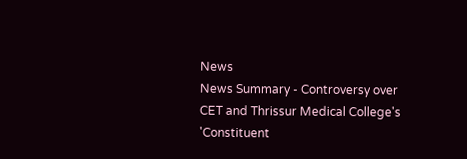News
News Summary - Controversy over CET and Thrissur Medical College's 'Constituent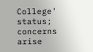College' status; concerns arise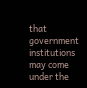that government institutions may come under the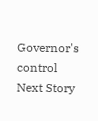Governor's control
Next Story